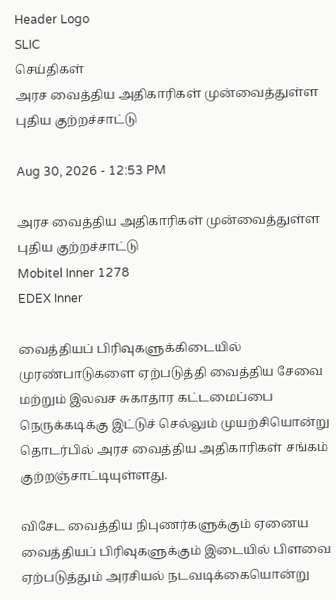Header Logo
SLIC
செய்திகள்
அரச வைத்திய அதிகாரிகள் முன்வைத்துள்ள புதிய குற்றச்சாட்டு

Aug 30, 2026 - 12:53 PM

அரச வைத்திய அதிகாரிகள் முன்வைத்துள்ள புதிய குற்றச்சாட்டு
Mobitel Inner 1278
EDEX Inner

வைத்தியப் பிரிவுகளுக்கிடையில் முரண்பாடுகளை ஏற்படுத்தி வைத்திய சேவை மற்றும் இலவச சுகாதார கட்டமைப்பை நெருக்கடிக்கு இட்டுச் செல்லும் முயற்சியொன்று தொடர்பில் அரச வைத்திய அதிகாரிகள் சங்கம் குற்றஞ்சாட்டியுள்ளது.

விசேட வைத்திய நிபுணர்களுக்கும் ஏனைய வைத்தியப் பிரிவுகளுக்கும் இடையில் பிளவை ஏற்படுத்தும் அரசியல் நடவடிக்கையொன்று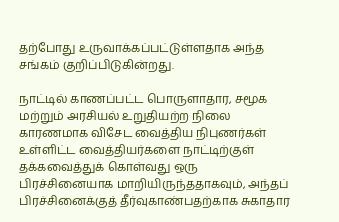தற்போது உருவாக்கப்பட்டுள்ளதாக அந்த சங்கம் குறிப்பிடுகின்றது.

நாட்டில் காணப்பட்ட பொருளாதார, சமூக மற்றும் அரசியல் உறுதியற்ற நிலை காரணமாக விசேட வைத்திய நிபுணர்கள் உள்ளிட்ட வைத்தியர்களை நாட்டிற்குள் தக்கவைத்துக் கொள்வது ஒரு பிரச்சினையாக மாறியிருந்ததாகவும், அந்தப் பிரச்சினைக்குத் தீர்வுகாண்பதற்காக சுகாதார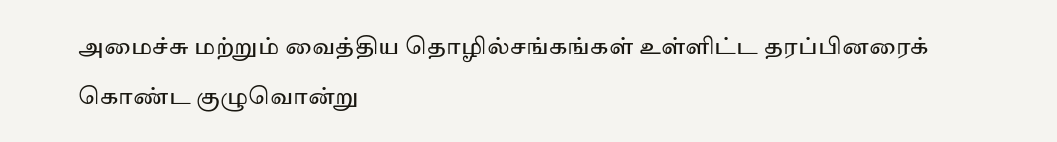அமைச்சு மற்றும் வைத்திய தொழில்சங்கங்கள் உள்ளிட்ட தரப்பினரைக் கொண்ட குழுவொன்று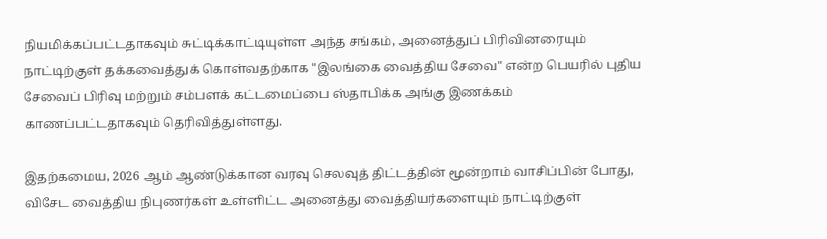நியமிக்கப்பட்டதாகவும் சுட்டிக்காட்டியுள்ள அந்த சங்கம், அனைத்துப் பிரிவினரையும் நாட்டிற்குள் தக்கவைத்துக் கொள்வதற்காக "இலங்கை வைத்திய சேவை" என்ற பெயரில் புதிய சேவைப் பிரிவு மற்றும் சம்பளக் கட்டமைப்பை ஸ்தாபிக்க அங்கு இணக்கம் காணப்பட்டதாகவும் தெரிவித்துள்ளது.

இதற்கமைய, 2026 ஆம் ஆண்டுக்கான வரவு செலவுத் திட்டத்தின் மூன்றாம் வாசிப்பின் போது, விசேட வைத்திய நிபுணர்கள் உள்ளிட்ட அனைத்து வைத்தியர்களையும் நாட்டிற்குள்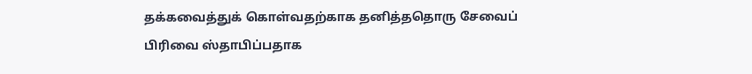தக்கவைத்துக் கொள்வதற்காக தனித்ததொரு சேவைப் பிரிவை ஸ்தாபிப்பதாக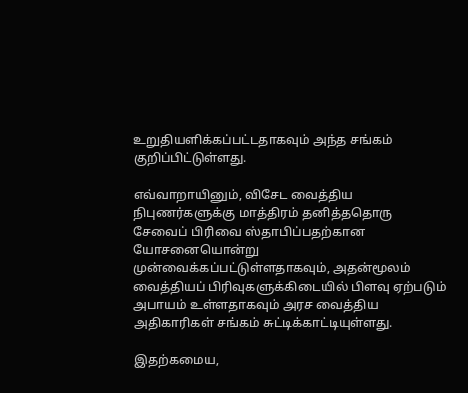உறுதியளிக்கப்பட்டதாகவும் அந்த சங்கம் குறிப்பிட்டுள்ளது.

எவ்வாறாயினும், விசேட வைத்திய நிபுணர்களுக்கு மாத்திரம் தனித்ததொரு சேவைப் பிரிவை ஸ்தாபிப்பதற்கான யோசனையொன்று முன்வைக்கப்பட்டுள்ளதாகவும், அதன்மூலம் வைத்தியப் பிரிவுகளுக்கிடையில் பிளவு ஏற்படும் அபாயம் உள்ளதாகவும் அரச வைத்திய அதிகாரிகள் சங்கம் சுட்டிக்காட்டியுள்ளது.

இதற்கமைய,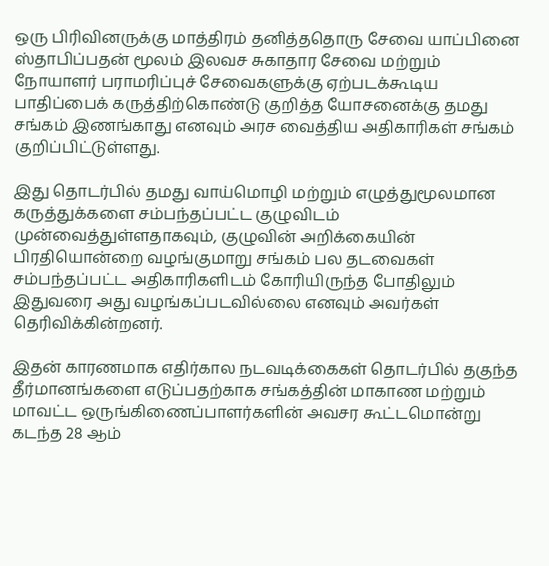ஒரு பிரிவினருக்கு மாத்திரம் தனித்ததொரு சேவை யாப்பினை ஸ்தாபிப்பதன் மூலம் இலவச சுகாதார சேவை மற்றும் நோயாளர் பராமரிப்புச் சேவைகளுக்கு ஏற்படக்கூடிய பாதிப்பைக் கருத்திற்கொண்டு குறித்த யோசனைக்கு தமது சங்கம் இணங்காது எனவும் அரச வைத்திய அதிகாரிகள் சங்கம் குறிப்பிட்டுள்ளது.

இது தொடர்பில் தமது வாய்மொழி மற்றும் எழுத்துமூலமான கருத்துக்களை சம்பந்தப்பட்ட குழுவிடம் முன்வைத்துள்ளதாகவும், குழுவின் அறிக்கையின் பிரதியொன்றை வழங்குமாறு சங்கம் பல தடவைகள் சம்பந்தப்பட்ட அதிகாரிகளிடம் கோரியிருந்த போதிலும் இதுவரை அது வழங்கப்படவில்லை எனவும் அவர்கள் தெரிவிக்கின்றனர்.

இதன் காரணமாக எதிர்கால நடவடிக்கைகள் தொடர்பில் தகுந்த தீர்மானங்களை எடுப்பதற்காக சங்கத்தின் மாகாண மற்றும் மாவட்ட ஒருங்கிணைப்பாளர்களின் அவசர கூட்டமொன்று கடந்த 28 ஆம்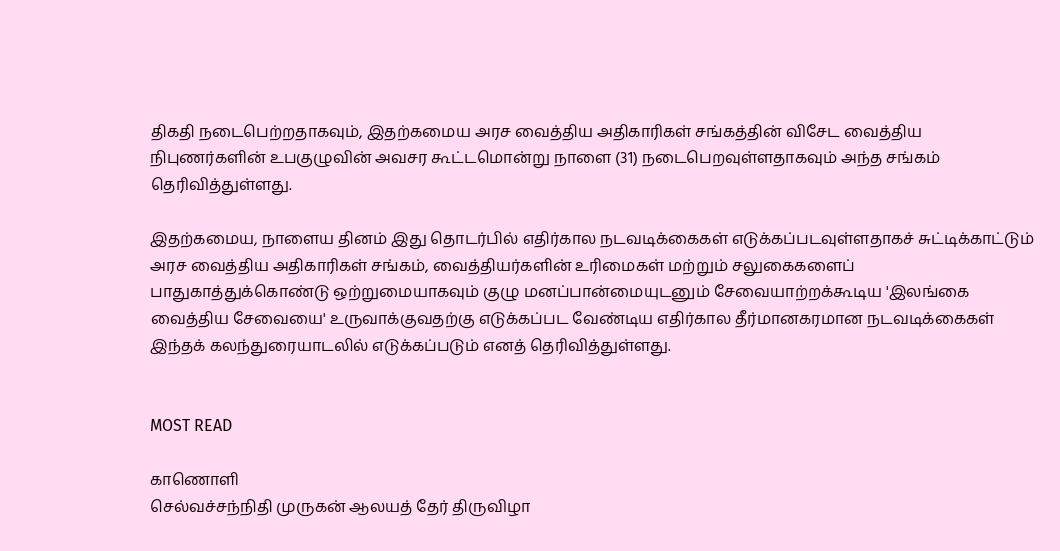திகதி நடைபெற்றதாகவும், இதற்கமைய அரச வைத்திய அதிகாரிகள் சங்கத்தின் விசேட வைத்திய நிபுணர்களின் உபகுழுவின் அவசர கூட்டமொன்று நாளை (31) நடைபெறவுள்ளதாகவும் அந்த சங்கம் தெரிவித்துள்ளது.

இதற்கமைய, நாளைய தினம் இது தொடர்பில் எதிர்கால நடவடிக்கைகள் எடுக்கப்படவுள்ளதாகச் சுட்டிக்காட்டும் அரச வைத்திய அதிகாரிகள் சங்கம், வைத்தியர்களின் உரிமைகள் மற்றும் சலுகைகளைப் பாதுகாத்துக்கொண்டு ஒற்றுமையாகவும் குழு மனப்பான்மையுடனும் சேவையாற்றக்கூடிய 'இலங்கை வைத்திய சேவையை' உருவாக்குவதற்கு எடுக்கப்பட வேண்டிய எதிர்கால தீர்மானகரமான நடவடிக்கைகள் இந்தக் கலந்துரையாடலில் எடுக்கப்படும் எனத் தெரிவித்துள்ளது.


MOST READ

காணொளி
செல்வச்சந்நிதி முருகன் ஆலயத் தேர் திருவிழா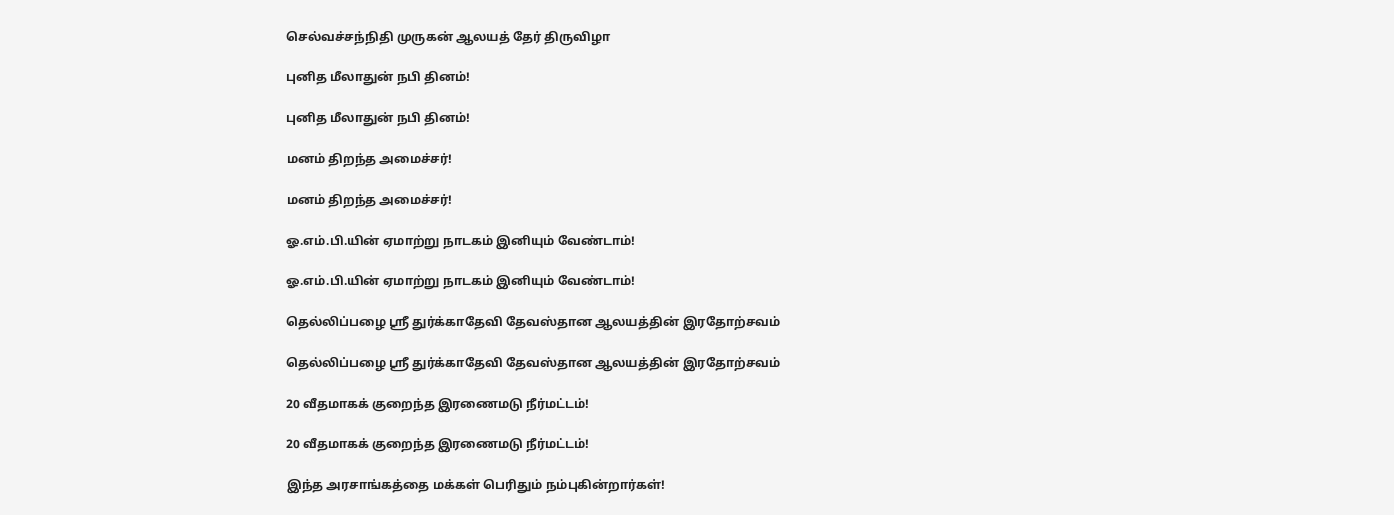செல்வச்சந்நிதி முருகன் ஆலயத் தேர் திருவிழா

புனித மீலாதுன் நபி தினம்!

புனித மீலாதுன் நபி தினம்!

மனம் திறந்த அமைச்சர்!

மனம் திறந்த அமைச்சர்!

ஓ.எம்.பி.யின் ஏமாற்று நாடகம் இனியும் வேண்டாம்!

ஓ.எம்.பி.யின் ஏமாற்று நாடகம் இனியும் வேண்டாம்!

தெல்லிப்பழை ஸ்ரீ துர்க்காதேவி தேவஸ்தான ஆலயத்தின் இரதோற்சவம்

தெல்லிப்பழை ஸ்ரீ துர்க்காதேவி தேவஸ்தான ஆலயத்தின் இரதோற்சவம்

20 வீதமாகக் குறைந்த இரணைமடு நீர்மட்டம்!

20 வீதமாகக் குறைந்த இரணைமடு நீர்மட்டம்!

இந்த அரசாங்கத்தை மக்கள் பெரிதும் நம்புகின்றார்கள்!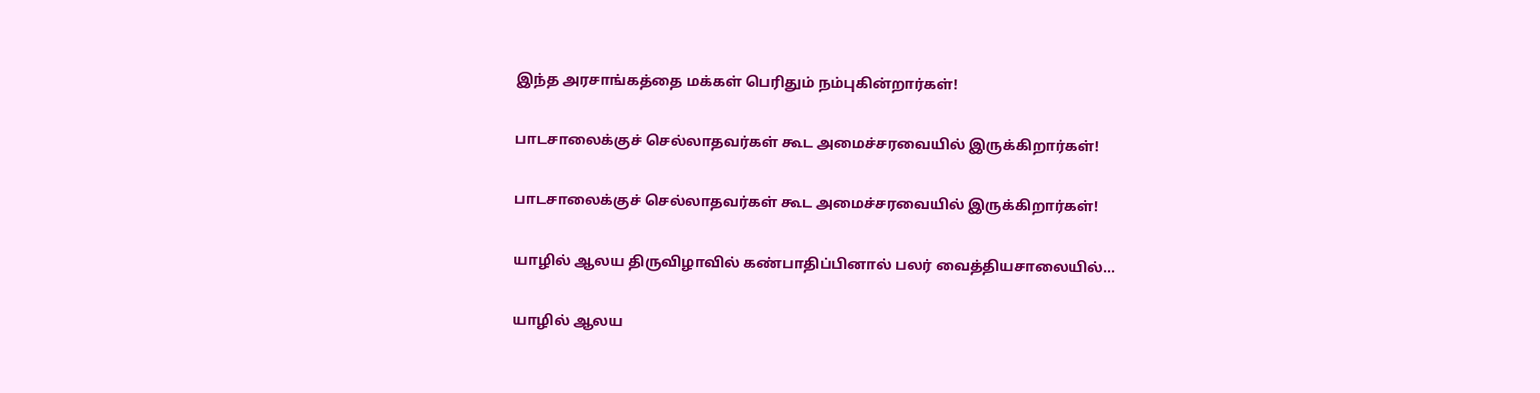இந்த அரசாங்கத்தை மக்கள் பெரிதும் நம்புகின்றார்கள்!

பாடசாலைக்குச் செல்லாதவர்கள் கூட அமைச்சரவையில் இருக்கிறார்கள்!

பாடசாலைக்குச் செல்லாதவர்கள் கூட அமைச்சரவையில் இருக்கிறார்கள்!

யாழில் ஆலய திருவிழாவில் கண்பாதிப்பினால் பலர் வைத்தியசாலையில்...

யாழில் ஆலய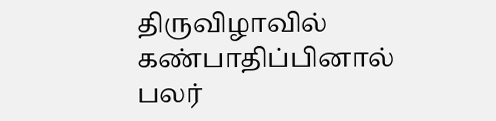திருவிழாவில் கண்பாதிப்பினால் பலர்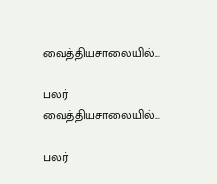வைத்தியசாலையில்...

பலர் வைத்தியசாலையில்...

பலர்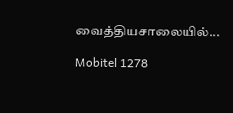வைத்தியசாலையில்...

Mobitel 1278